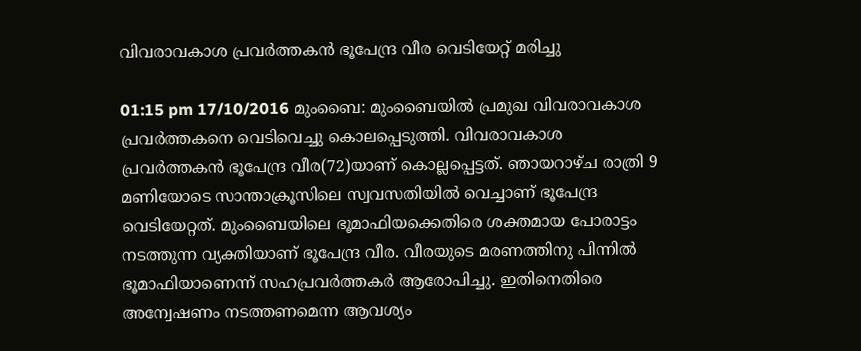വിവരാവകാശ പ്രവര്‍ത്തകന്‍ ഭൂപേന്ദ്ര വീര വെടിയേറ്റ് മരിച്ചു

01:15 pm 17/10/2016 മുംബൈ: മുംബൈയില്‍ പ്രമുഖ വിവരാവകാശ പ്രവര്‍ത്തകനെ വെടിവെച്ചു കൊലപ്പെടുത്തി. വിവരാവകാശ പ്രവര്‍ത്തകന്‍ ഭൂപേന്ദ്ര വീര(72)യാണ് കൊല്ലപ്പെട്ടത്. ഞായറാഴ്ച രാത്രി 9 മണിയോടെ സാന്താക്രൂസിലെ സ്വവസതിയില്‍ വെച്ചാണ് ഭൂപേന്ദ്ര വെടിയേറ്റത്. മുംബൈയിലെ ഭൂമാഫിയക്കെതിരെ ശക്തമായ പോരാട്ടം നടത്തുന്ന വ്യക്തിയാണ് ഭൂപേന്ദ്ര വീര. വീരയുടെ മരണത്തിനു പിന്നില്‍ ഭൂമാഫിയാണെന്ന് സഹപ്രവര്‍ത്തകര്‍ ആരോപിച്ചു. ഇതിനെതിരെ അന്വേഷണം നടത്തണമെന്ന ആവശ്യം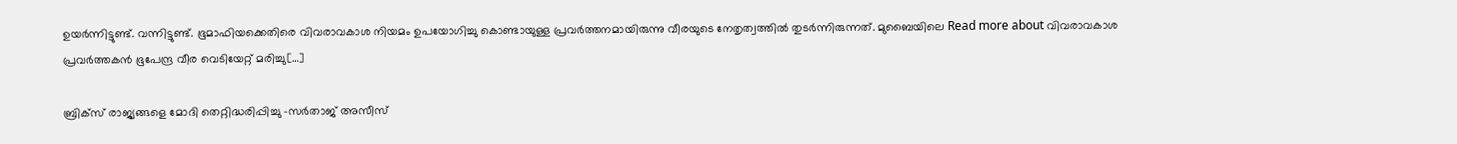ഉയര്‍ന്നിട്ടുണ്ട്. വന്നിട്ടുണ്ട്. ഭൂമാഫിയക്കെതിരെ വിവരാവകാശ നിയമം ഉപയോഗിച്ചു കൊണ്ടായുള്ള പ്രവര്‍ത്തനമായിരുന്നു വീരയുടെ നേതൃത്വത്തില്‍ തുടര്‍ന്നിരുന്നത്. മുബൈയിലെ Read more about വിവരാവകാശ പ്രവര്‍ത്തകന്‍ ഭൂപേന്ദ്ര വീര വെടിയേറ്റ് മരിച്ചു[…]

ബ്രിക്‌സ് രാജ്യങ്ങളെ മോദി തെറ്റിദ്ധരിപ്പിച്ചു -സർതാജ് അസീസ്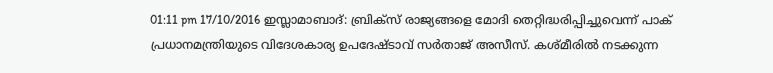01:11 pm 17/10/2016 ഇസ്ലാമാബാദ്: ബ്രിക്‌സ് രാജ്യങ്ങളെ മോദി തെറ്റിദ്ധരിപ്പിച്ചുവെന്ന് പാക് പ്രധാനമന്ത്രിയുടെ വിദേശകാര്യ ഉപദേഷ്ടാവ് സർതാജ് അസീസ്. കശ്മീരില്‍ നടക്കുന്ന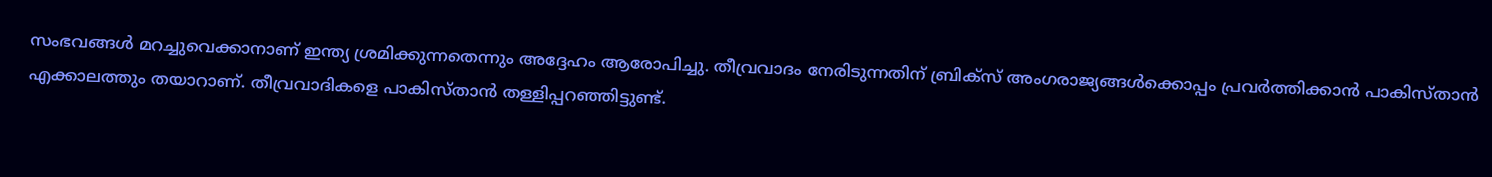സംഭവങ്ങള്‍ മറച്ചുവെക്കാനാണ് ഇന്ത്യ ശ്രമിക്കുന്നതെന്നും അദ്ദേഹം ആരോപിച്ചു. തീവ്രവാദം നേരിടുന്നതിന് ബ്രിക്‌സ് അംഗരാജ്യങ്ങള്‍ക്കൊപ്പം പ്രവര്‍ത്തിക്കാന്‍ പാകിസ്താന്‍ എക്കാലത്തും തയാറാണ്. തീവ്രവാദികളെ പാകിസ്താന്‍ തള്ളിപ്പറഞ്ഞിട്ടുണ്ട്.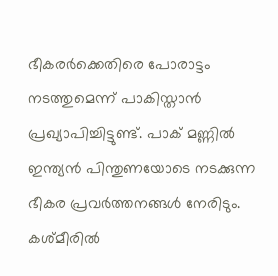ഭീകരര്‍ക്കെതിരെ പോരാട്ടം നടത്തുമെന്ന് പാകിസ്താന്‍ പ്രഖ്യാപിച്ചിട്ടുണ്ട്. പാക് മണ്ണില്‍ ഇന്ത്യന്‍ പിന്തുണയോടെ നടക്കുന്ന ഭീകര പ്രവര്‍ത്തനങ്ങൾ നേരിടും. കശ്മീരില്‍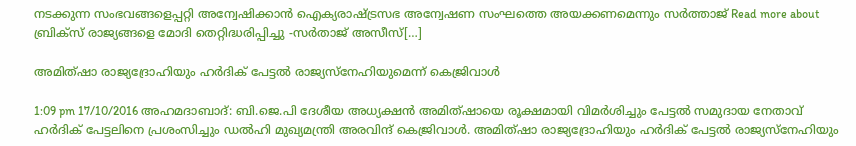നടക്കുന്ന സംഭവങ്ങളെപ്പറ്റി അന്വേഷിക്കാന്‍ ഐക്യരാഷ്ട്രസഭ അന്വേഷണ സംഘത്തെ അയക്കണമെന്നും സര്‍ത്താജ് Read more about ബ്രിക്‌സ് രാജ്യങ്ങളെ മോദി തെറ്റിദ്ധരിപ്പിച്ചു -സർതാജ് അസീസ്[…]

അമിത്ഷാ രാജ്യദ്രോഹിയും ഹർദിക് പേട്ടൽ രാജ്യസ്നേഹിയുമെന്ന് കെജ്രിവാൾ

1:09 pm 17/10/2016 അഹമദാബാദ്: ബി.ജെ.പി ദേശീയ അധ്യക്ഷൻ അമിത്ഷായെ രൂക്ഷമായി വിമർശിച്ചും പേട്ടൽ സമുദായ നേതാവ് ഹർദിക് പേട്ടലിനെ പ്രശംസിച്ചും ഡൽഹി മുഖ്യമന്ത്രി അരവിന്ദ് കെജ്രിവാൾ. അമിത്ഷാ രാജ്യദ്രോഹിയും ഹർദിക് പേട്ടൽ രാജ്യസ്നേഹിയും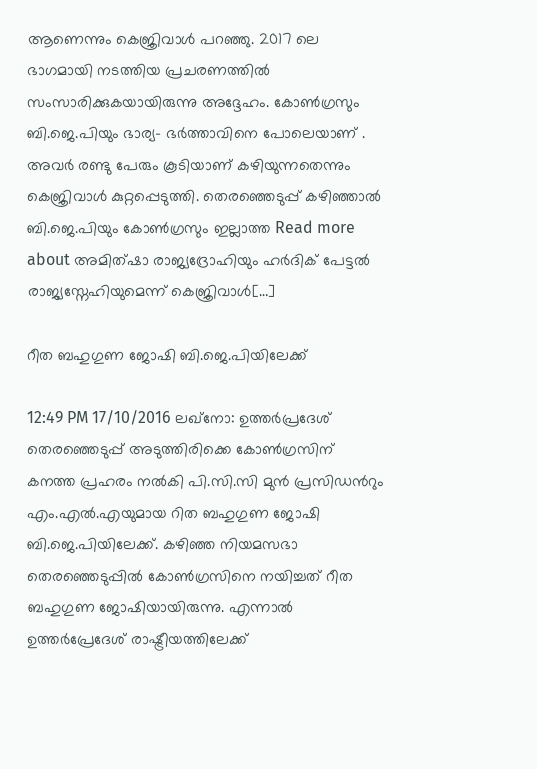ആണെന്നും കെജ്രിവാൾ പറഞ്ഞു. 2017 ലെ ഭാഗമായി നടത്തിയ പ്രചരണത്തിൽ സംസാരിക്കുകയായിരുന്നു അദ്ദേഹം. കോൺഗ്രസും ബി.ജെ.പിയും ഭാര്യ- ഭർത്താവിനെ പോലെയാണ് . അവർ രണ്ടു പേരും കൂടിയാണ് കഴിയുന്നതെന്നും കെജ്രിവാൾ കുറ്റപ്പെടുത്തി. തെരഞ്ഞെടുപ്പ് കഴിഞ്ഞാൽ ബി.ജെ.പിയും കോൺഗ്രസും ഇല്ലാത്ത Read more about അമിത്ഷാ രാജ്യദ്രോഹിയും ഹർദിക് പേട്ടൽ രാജ്യസ്നേഹിയുമെന്ന് കെജ്രിവാൾ[…]

റീത ബഹുഗുണ ജോഷി ബി.ജെ.പിയിലേക്ക്

12:49 PM 17/10/2016 ലഖ്നോ: ഉത്തര്‍പ്രദേശ് തെരഞ്ഞെടുപ്പ് അടുത്തിരിക്കെ കോണ്‍ഗ്രസിന് കനത്ത പ്രഹരം നൽകി പി.സി.സി മുന്‍ പ്രസിഡന്‍റും എം.എൽ.എയുമായ റിത ബഹുഗുണ ജോഷി ബി.ജെ.പിയിലേക്ക്. കഴിഞ്ഞ നിയമസഭാ തെരഞ്ഞെടുപ്പില്‍ കോണ്‍ഗ്രസിനെ നയിച്ചത് റീത ബഹുഗുണ ജോഷിയായിരുന്നു. എന്നാല്‍ ഉത്തര്‍പ്രേദേശ് രാഷ്ട്രീയത്തിലേക്ക്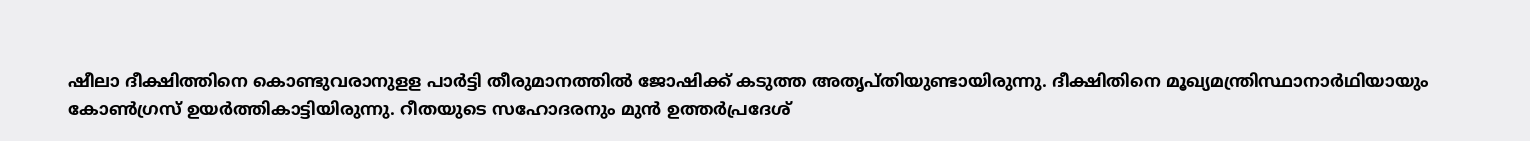ഷീലാ ദീക്ഷിത്തിനെ കൊണ്ടുവരാനുളള പാര്‍ട്ടി തീരുമാനത്തില്‍ ജോഷിക്ക് കടുത്ത അതൃപ്തിയുണ്ടായിരുന്നു. ദീക്ഷിതിനെ മൂഖ്യമന്ത്രിസ്ഥാനാര്‍ഥിയായും കോണ്‍ഗ്രസ് ഉയര്‍ത്തികാട്ടിയിരുന്നു. റീതയുടെ സഹോദരനും മുന്‍ ഉത്തര്‍പ്രദേശ്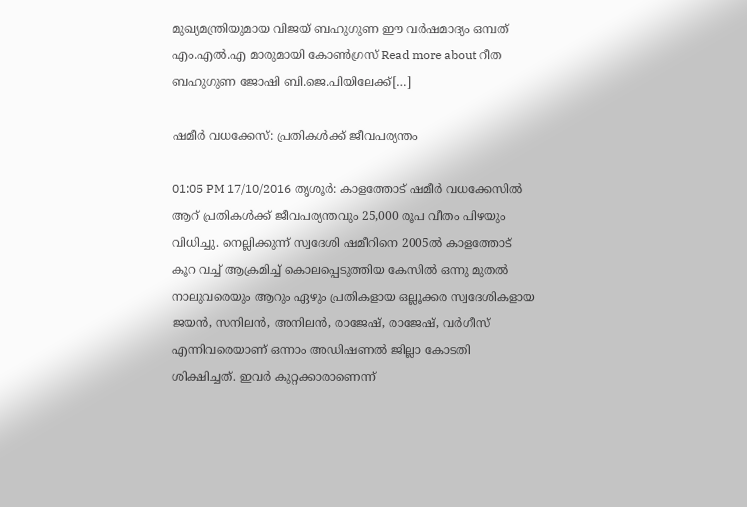മുഖ്യമന്ത്രിയുമായ വിജയ് ബഹുഗുണ ഈ വര്‍ഷമാദ്യം ഒമ്പത് എം.എല്‍.എ മാരുമായി കോണ്‍ഗ്രസ് Read more about റീത ബഹുഗുണ ജോഷി ബി.ജെ.പിയിലേക്ക്[…]

ഷമീര്‍ വധക്കേസ്: പ്രതികള്‍ക്ക് ജീവപര്യന്തം

01:05 PM 17/10/2016 തൃശൂര്‍: കാളത്തോട് ഷമീര്‍ വധക്കേസില്‍ ആറ് പ്രതികള്‍ക്ക് ജീവപര്യന്തവും 25,000 രൂപ വീതം പിഴയും വിധിച്ചു. നെല്ലിക്കുന്ന് സ്വദേശി ഷമീറിനെ 2005ല്‍ കാളത്തോട് കൂറ വച്ച് ആക്രമിച്ച് കൊലപ്പെടുത്തിയ കേസില്‍ ഒന്നു മുതല്‍ നാലുവരെയും ആറും ഏഴും പ്രതികളായ ഒല്ലൂക്കര സ്വദേശികളായ ജയന്‍, സനിലന്‍, അനിലന്‍, രാജേഷ്, രാജേഷ്, വര്‍ഗീസ് എന്നിവരെയാണ് ഒന്നാം അഡിഷണല്‍ ജില്ലാ കോടതി ശിക്ഷിച്ചത്. ഇവര്‍ കുറ്റക്കാരാണെന്ന്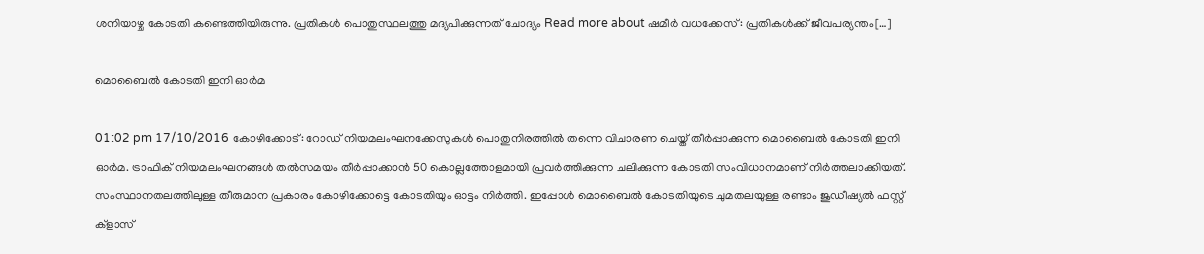ശനിയാഴ്ച കോടതി കണ്ടെത്തിയിരുന്നു. പ്രതികള്‍ പൊതുസ്ഥലത്തു മദ്യപിക്കുന്നത് ചോദ്യം Read more about ഷമീര്‍ വധക്കേസ്: പ്രതികള്‍ക്ക് ജീവപര്യന്തം[…]

മൊബൈല്‍ കോടതി ഇനി ഓര്‍മ

01:02 pm 17/10/2016 കോഴിക്കോട്: റോഡ് നിയമലംഘനക്കേസുകള്‍ പൊതുനിരത്തില്‍ തന്നെ വിചാരണ ചെയ്ത് തീര്‍പ്പാക്കുന്ന മൊബൈല്‍ കോടതി ഇനി ഓര്‍മ. ട്രാഫിക് നിയമലംഘനങ്ങള്‍ തല്‍സമയം തീര്‍പ്പാക്കാന്‍ 50 കൊല്ലത്തോളമായി പ്രവര്‍ത്തിക്കുന്ന ചലിക്കുന്ന കോടതി സംവിധാനമാണ് നിര്‍ത്തലാക്കിയത്. സംസ്ഥാനതലത്തിലുള്ള തീരുമാന പ്രകാരം കോഴിക്കോട്ടെ കോടതിയും ഓട്ടം നിര്‍ത്തി. ഇപ്പോള്‍ മൊബൈല്‍ കോടതിയുടെ ചുമതലയുള്ള രണ്ടാം ജുഡീഷ്യല്‍ ഫസ്റ്റ് ക്ളാസ്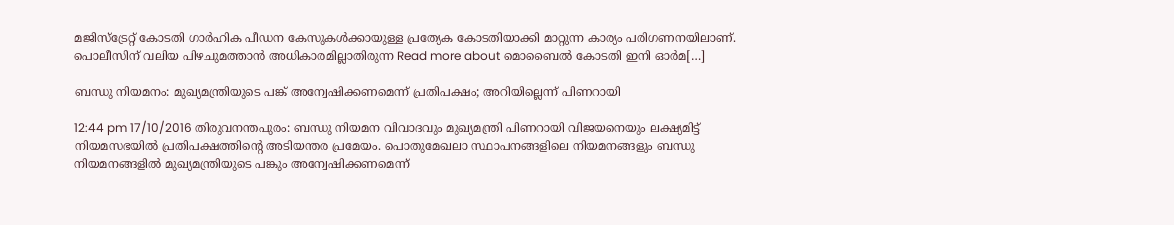മജിസ്ട്രേറ്റ് കോടതി ഗാര്‍ഹിക പീഡന കേസുകള്‍ക്കായുള്ള പ്രത്യേക കോടതിയാക്കി മാറ്റുന്ന കാര്യം പരിഗണനയിലാണ്. പൊലീസിന് വലിയ പിഴചുമത്താന്‍ അധികാരമില്ലാതിരുന്ന Read more about മൊബൈല്‍ കോടതി ഇനി ഓര്‍മ[…]

ബന്ധു നിയമനം: മുഖ്യമന്ത്രിയുടെ പങ്ക് അന്വേഷിക്കണമെന്ന് പ്രതിപക്ഷം; അറിയില്ലെന്ന് പിണറായി

12:44 pm 17/10/2016 തിരുവനന്തപുരം: ബന്ധു നിയമന വിവാദവും മുഖ്യമന്ത്രി പിണറായി വിജയനെയും ലക്ഷ്യമിട്ട് നിയമസഭയിൽ പ്രതിപക്ഷത്തിന്‍റെ അടിയന്തര പ്രമേയം. പൊതുമേഖലാ സ്ഥാപനങ്ങളിലെ നിയമനങ്ങളും ബന്ധു നിയമനങ്ങളിൽ മുഖ്യമന്ത്രിയുടെ പങ്കും അന്വേഷിക്കണമെന്ന്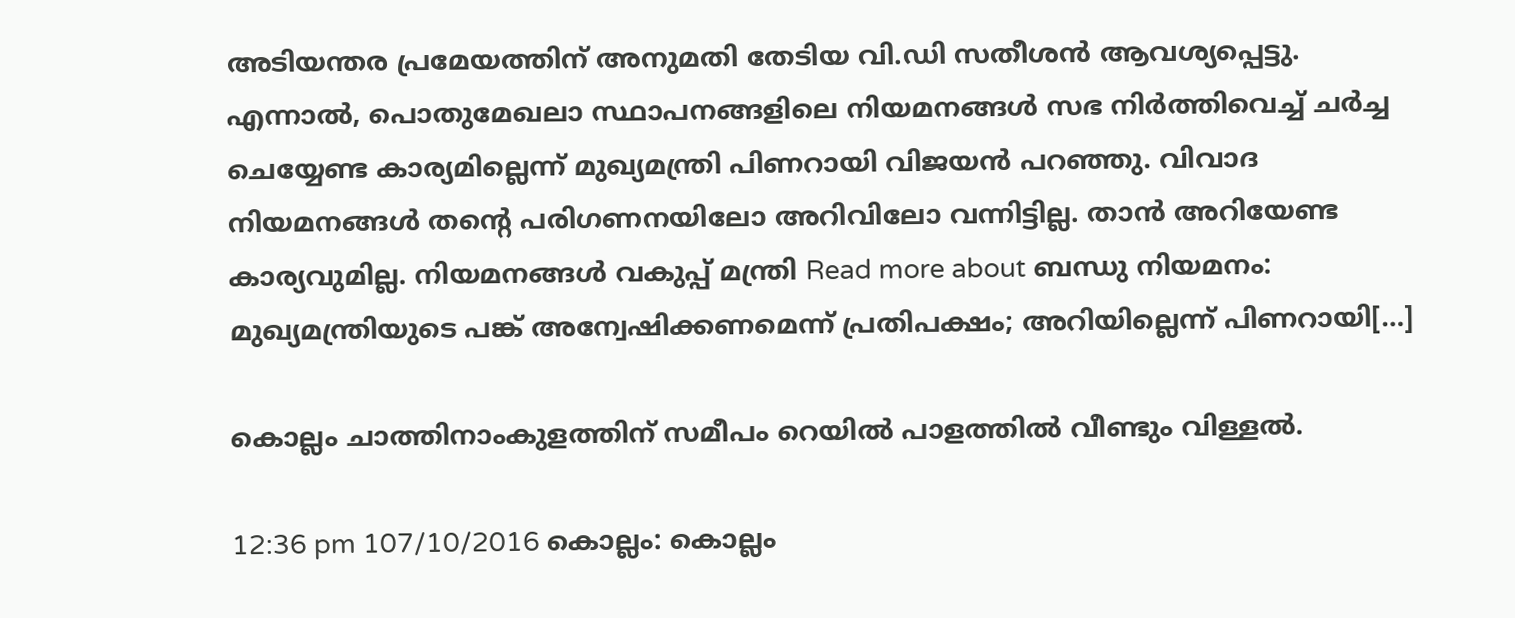അടിയന്തര പ്രമേയത്തിന് അനുമതി തേടിയ വി.ഡി സതീശൻ ആവശ്യപ്പെട്ടു. എന്നാൽ, പൊതുമേഖലാ സ്ഥാപനങ്ങളിലെ നിയമനങ്ങൾ സഭ നിർത്തിവെച്ച് ചർച്ച ചെയ്യേണ്ട കാര്യമില്ലെന്ന് മുഖ്യമന്ത്രി പിണറായി വിജയൻ പറഞ്ഞു. വിവാദ നിയമനങ്ങൾ തന്‍റെ പരിഗണനയിലോ അറിവിലോ വന്നിട്ടില്ല. താൻ അറിയേണ്ട കാര്യവുമില്ല. നിയമനങ്ങൾ വകുപ്പ് മന്ത്രി Read more about ബന്ധു നിയമനം: മുഖ്യമന്ത്രിയുടെ പങ്ക് അന്വേഷിക്കണമെന്ന് പ്രതിപക്ഷം; അറിയില്ലെന്ന് പിണറായി[…]

കൊല്ലം ചാത്തിനാംകുളത്തിന് സമീപം റെയിൽ പാളത്തില്‍ വീണ്ടും വിള്ളല്‍.

12:36 pm 107/10/2016 കൊല്ലം: കൊല്ലം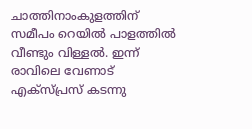ചാത്തിനാംകുളത്തിന് സമീപം റെയിൽ പാളത്തില്‍ വീണ്ടും വിള്ളല്‍. ഇന്ന് രാവിലെ വേണാട് എക്സ്പ്രസ് കടന്നു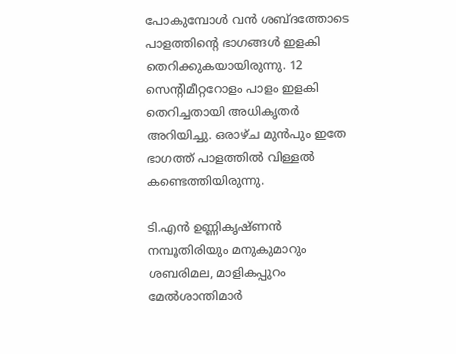പോകുമ്പോൾ വൻ ശബ്ദത്തോടെ പാളത്തിന്‍റെ ഭാഗങ്ങൾ ഇളകി തെറിക്കുകയായിരുന്നു. 12 സെന്‍റിമീറ്ററോളം പാളം ഇളകി തെറിച്ചതായി അധികൃതർ അറിയിച്ചു. ഒരാഴ്ച മുൻപും ഇതേ ഭാഗത്ത് പാളത്തിൽ വിള്ളൽ കണ്ടെത്തിയിരുന്നു.

ടി.എൻ ഉണ്ണികൃഷ്ണൻ നമ്പൂതിരിയും മനുകുമാറും ശബരിമല, മാളികപ്പുറം മേൽശാന്തിമാർ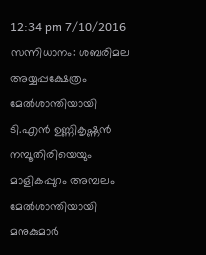12:34 pm 7/10/2016 സന്നിധാനം: ശബരിമല അയ്യപ്പക്ഷേത്രം മേൽശാന്തിയായി ടി.എൻ ഉണ്ണികൃഷ്ണൻ നമ്പൂതിരിയെയും മാളികപ്പുറം അമ്പലം മേൽശാന്തിയായി മനുകുമാർ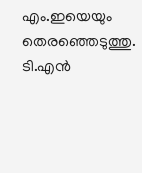എം.ഇയെയും തെരഞ്ഞെടുത്തു. ടി.എൻ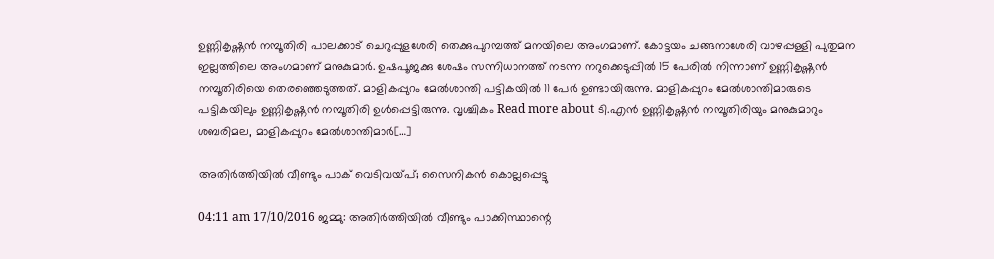ഉണ്ണികൃഷ്ണൻ നമ്പൂതിരി പാലക്കാട് ചെറുപ്പുളശേരി തെക്കുപുറമ്പത്ത് മനയിലെ അംഗമാണ്. കോട്ടയം ചങ്ങനാശേരി വാഴപ്പള്ളി പുതുമന ഇല്ലത്തിലെ അംഗമാണ് മനുകുമാർ. ഉഷപൂജക്കു ശേഷം സന്നിധാനത്ത് നടന്ന നറുക്കെടുപ്പിൽ 15 പേരിൽ നിന്നാണ് ഉണ്ണികൃഷ്ണൻ നമ്പൂതിരിയെ തെരഞ്ഞെടുത്തത്. മാളികപ്പുറം മേൽശാന്തി പട്ടികയിൽ 11 പേർ ഉണ്ടായിരുന്നു. മാളികപ്പുറം മേൽശാന്തിമാരുടെ പട്ടികയിലും ഉണ്ണികൃഷ്ണൻ നമ്പൂതിരി ഉൾപ്പെട്ടിരുന്നു. വൃശ്ചികം Read more about ടി.എൻ ഉണ്ണികൃഷ്ണൻ നമ്പൂതിരിയും മനുകുമാറും ശബരിമല, മാളികപ്പുറം മേൽശാന്തിമാർ[…]

അതിര്‍ത്തിയില്‍ വീണ്ടും പാക് വെടിവയ്പ്; സൈനികന്‍ കൊല്ലപ്പെട്ടു

04:11 am 17/10/2016 ജമ്മു: അതിര്‍ത്തിയില്‍ വീണ്ടും പാക്കിസ്ഥാന്റെ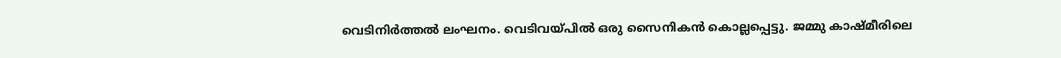വെടിനിര്‍ത്തല്‍ ലംഘനം. വെടിവയ്പില്‍ ഒരു സൈനികന്‍ കൊല്ലപ്പെട്ടു. ജമ്മു കാഷ്മീരിലെ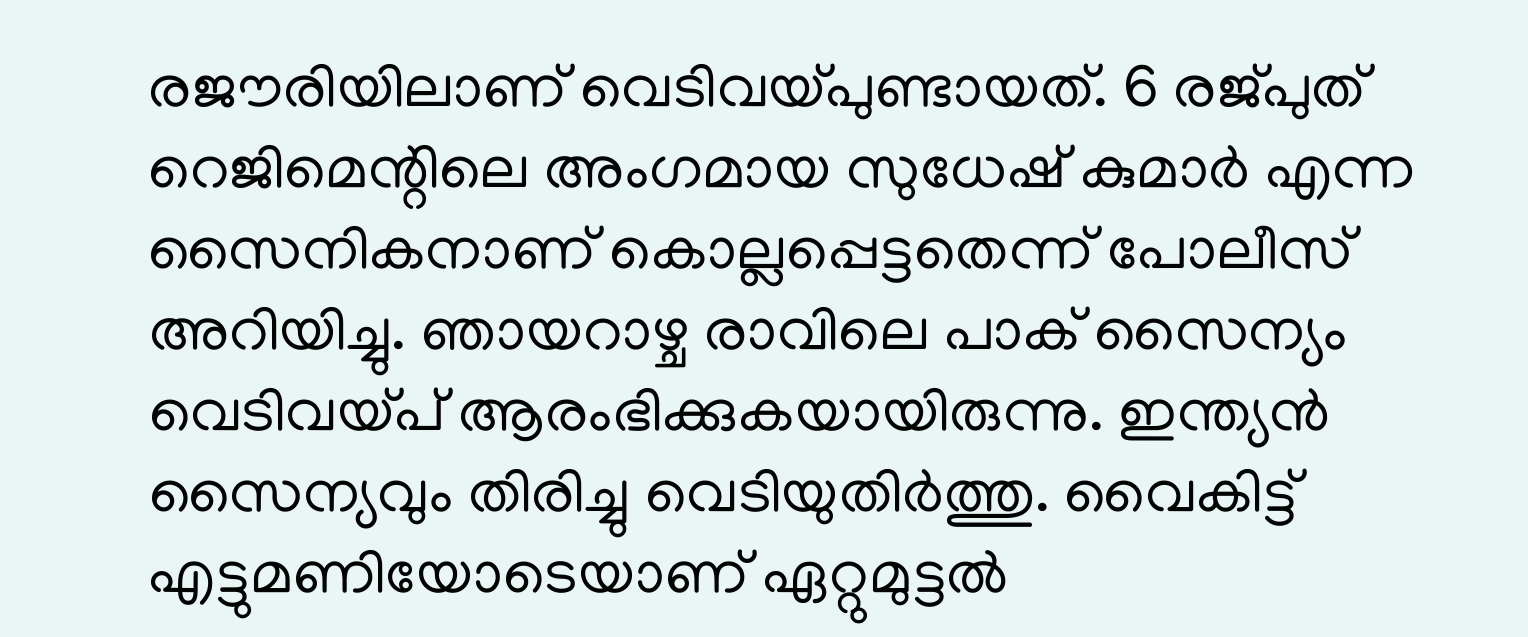രജൗരിയിലാണ് വെടിവയ്പുണ്ടായത്. 6 രജ്പുത് റെജിമെന്റിലെ അംഗമായ സുധേഷ് കുമാര്‍ എന്ന സൈനികനാണ് കൊല്ലപ്പെട്ടതെന്ന് പോലീസ് അറിയിച്ചു. ഞായറാഴ്ച രാവിലെ പാക് സൈന്യം വെടിവയ്പ് ആരംഭിക്കുകയായിരുന്നു. ഇന്ത്യന്‍ സൈന്യവും തിരിച്ചു വെടിയുതിര്‍ത്തു. വൈകിട്ട് എട്ടുമണിയോടെയാണ് ഏറ്റുമുട്ടല്‍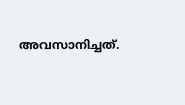അവസാനിച്ചത്.